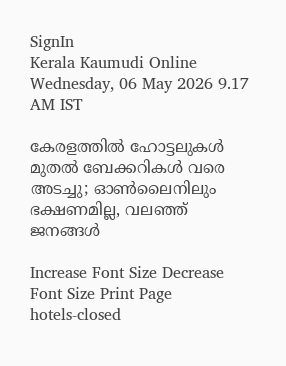SignIn
Kerala Kaumudi Online
Wednesday, 06 May 2026 9.17 AM IST

കേരളത്തിൽ ഹോട്ടലുകൾ മുതൽ ബേക്കറികൾ വരെ അടച്ചു; ഓൺലൈനിലും ഭക്ഷണമില്ല, വലഞ്ഞ് ജനങ്ങൾ

Increase Font Size Decrease Font Size Print Page
hotels-closed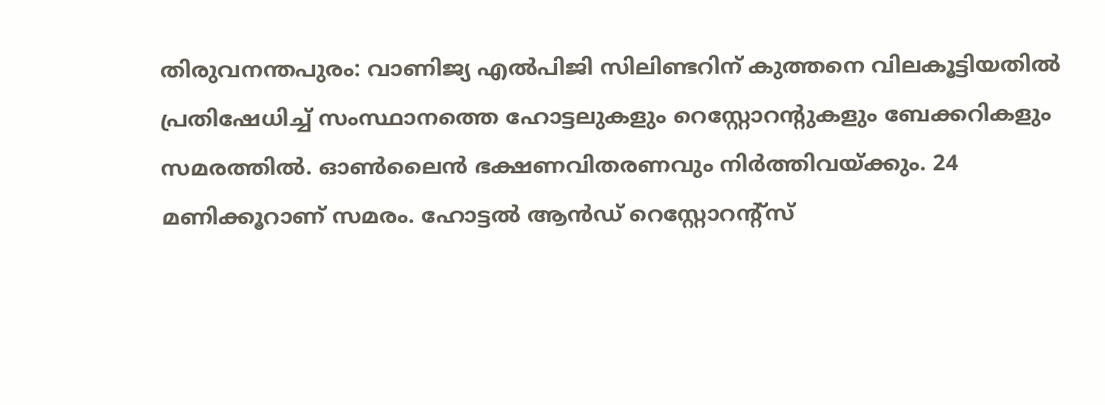തിരുവനന്തപുരം: വാണിജ്യ എല്‍പിജി സിലിണ്ടറിന് കുത്തനെ വിലകൂട്ടിയതില്‍ പ്രതിഷേധിച്ച് സംസ്ഥാനത്തെ ഹോട്ടലുകളും റെസ്റ്റോറന്റുകളും ബേക്കറികളും സമരത്തിൽ. ഓണ്‍ലൈന്‍ ഭക്ഷണവിതരണവും നിര്‍ത്തിവയ്‌ക്കും. 24 മണിക്കൂറാണ് സമരം. ഹോട്ടൽ ആൻഡ്‌ റെസ്റ്റോറന്റ്‌സ്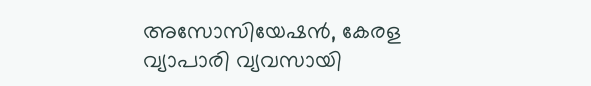അസോസിയേഷൻ, കേരള വ്യാപാരി വ്യവസായി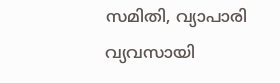സമിതി, വ്യാപാരി വ്യവസായി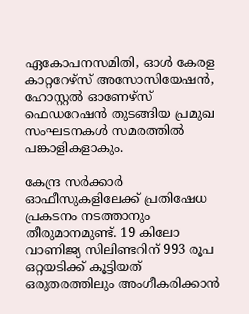ഏകോപനസമിതി, ഓള്‍ കേരള കാറ്ററേഴ്‌സ് അസോസിയേഷന്‍, ഹോസ്റ്റല്‍ ഓണേഴ്‌സ് ഫെഡറേഷന്‍ തുടങ്ങിയ പ്രമുഖ സംഘടനകൾ സമരത്തിൽ പങ്കാളികളാകും.

കേന്ദ്ര സർക്കാർ ഓഫീസുകളിലേക്ക് പ്രതിഷേധ പ്രകടനം നടത്താനും തീരുമാനമുണ്ട്. 19 കിലോ വാണിജ്യ സിലിണ്ടറിന് 993 രൂപ ഒറ്റയടിക്ക് കൂട്ടിയത് ഒരുതരത്തിലും അംഗീകരിക്കാന്‍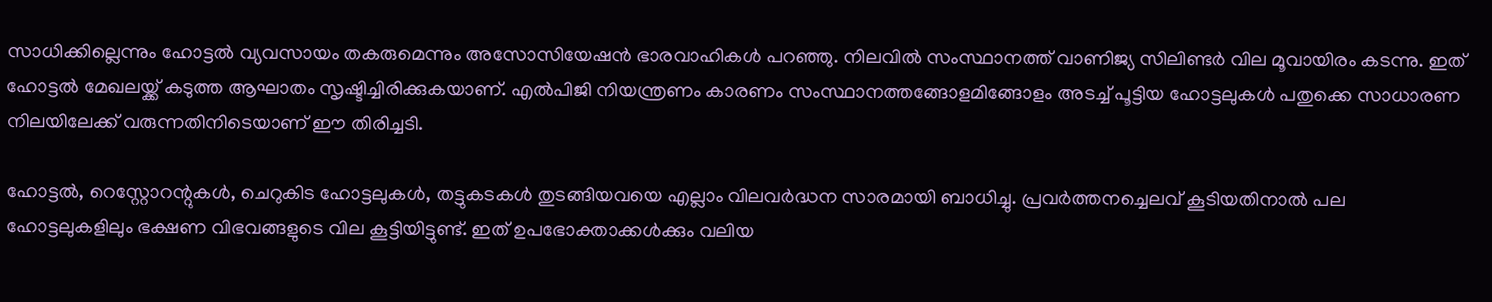സാധിക്കില്ലെന്നും ഹോട്ടല്‍ വ്യവസായം തകരുമെന്നും അസോസിയേഷന്‍ ഭാരവാഹികള്‍ പറഞ്ഞു. നിലവിൽ സംസ്ഥാനത്ത് വാണിജ്യ സിലിണ്ടര്‍ വില മൂവായിരം കടന്നു. ഇത് ഹോട്ടല്‍ മേഖലയ്ക്ക് കടുത്ത ആഘാതം സൃഷ്ടിച്ചിരിക്കുകയാണ്. എല്‍പിജി നിയന്ത്രണം കാരണം സംസ്ഥാനത്തങ്ങോളമിങ്ങോളം അടച്ച് പൂട്ടിയ ഹോട്ടലുകള്‍ പതുക്കെ സാധാരണ നിലയിലേക്ക് വരുന്നതിനിടെയാണ് ഈ തിരിച്ചടി.

ഹോട്ടല്‍, റെസ്റ്റോറന്റുകള്‍, ചെറുകിട ഹോട്ടലുകള്‍, തട്ടുകടകള്‍ തുടങ്ങിയവയെ എല്ലാം വിലവര്‍ദ്ധന സാരമായി ബാധിച്ചു. പ്രവര്‍ത്തനച്ചെലവ് കൂടിയതിനാല്‍ പല ഹോട്ടലുകളിലും ഭക്ഷണ വിഭവങ്ങളുടെ വില കൂട്ടിയിട്ടുണ്ട്. ഇത് ഉപഭോക്താക്കൾക്കും വലിയ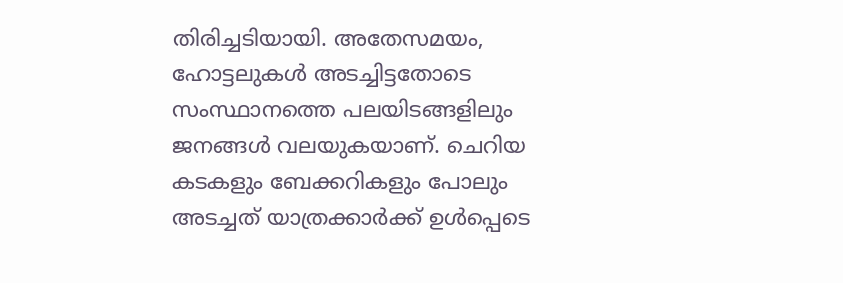തിരിച്ചടിയായി. അതേസമയം, ഹോട്ടലുകൾ അടച്ചിട്ടതോടെ സംസ്ഥാനത്തെ പലയിടങ്ങളിലും ജനങ്ങൾ വലയുകയാണ്. ചെറിയ കടകളും ബേക്കറികളും പോലും അടച്ചത് യാത്രക്കാർക്ക് ഉൾപ്പെടെ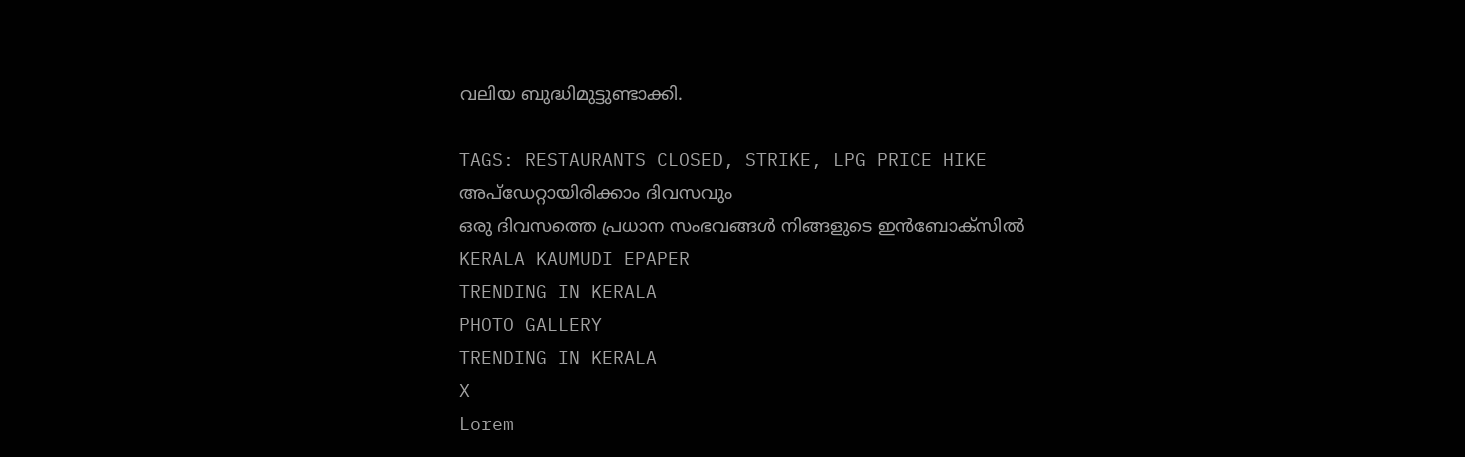വലിയ ബുദ്ധിമുട്ടുണ്ടാക്കി.

TAGS: RESTAURANTS CLOSED, STRIKE, LPG PRICE HIKE
അപ്ഡേറ്റായിരിക്കാം ദിവസവും
ഒരു ദിവസത്തെ പ്രധാന സംഭവങ്ങൾ നിങ്ങളുടെ ഇൻബോക്സിൽ
KERALA KAUMUDI EPAPER
TRENDING IN KERALA
PHOTO GALLERY
TRENDING IN KERALA
X
Lorem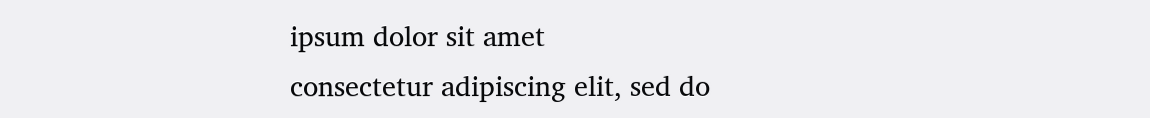ipsum dolor sit amet
consectetur adipiscing elit, sed do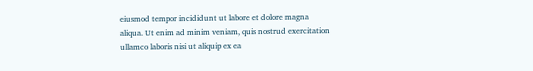eiusmod tempor incididunt ut labore et dolore magna aliqua. Ut enim ad minim veniam, quis nostrud exercitation ullamco laboris nisi ut aliquip ex ea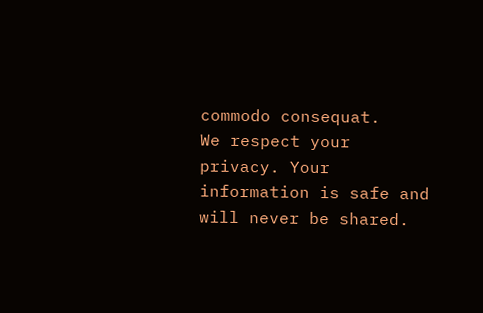commodo consequat.
We respect your privacy. Your information is safe and will never be shared.